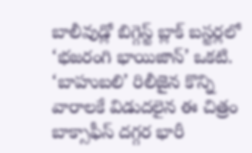బాలీవుడ్లో బిగ్గెస్ట్ బ్లాక్ బస్టర్లలో ‘భజరంగి భాయిజాన్’ ఒకటి. ‘బాహుబలి’ రిలీజైన కొన్ని వారాలకే విడుదలైన ఈ చిత్రం బాక్సాఫీస్ దగ్గర భారీ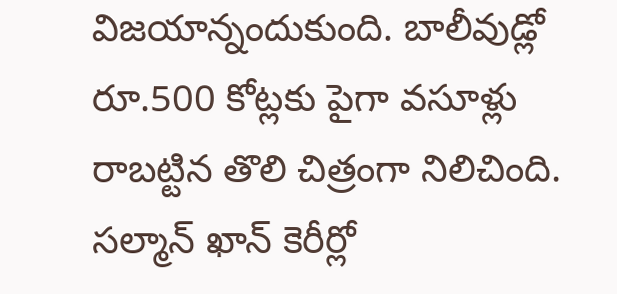విజయాన్నందుకుంది. బాలీవుడ్లో రూ.500 కోట్లకు పైగా వసూళ్లు రాబట్టిన తొలి చిత్రంగా నిలిచింది. సల్మాన్ ఖాన్ కెరీర్లో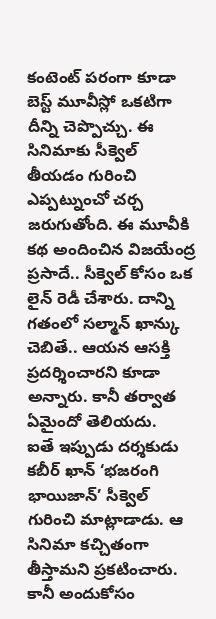కంటెంట్ పరంగా కూడా బెస్ట్ మూవీస్లో ఒకటిగా దీన్ని చెప్పొచ్చు. ఈ సినిమాకు సీక్వెల్ తీయడం గురించి ఎప్పట్నుంచో చర్చ జరుగుతోంది. ఈ మూవీకి కథ అందించిన విజయేంద్ర ప్రసాదే.. సీక్వెల్ కోసం ఒక లైన్ రెడీ చేశారు. దాన్ని గతంలో సల్మాన్ ఖాన్కు చెబితే.. ఆయన ఆసక్తి ప్రదర్శించారని కూడా అన్నారు. కానీ తర్వాత ఏమైందో తెలియదు.
ఐతే ఇప్పుడు దర్శకుడు కబీర్ ఖాన్ ‘భజరంగి భాయిజాన్’ సీక్వెల్ గురించి మాట్లాడాడు. ఆ సినిమా కచ్చితంగా తీస్తామని ప్రకటించారు. కానీ అందుకోసం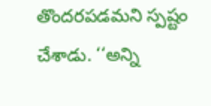తొందరపడమని స్పష్టం చేశాడు. ‘‘అన్ని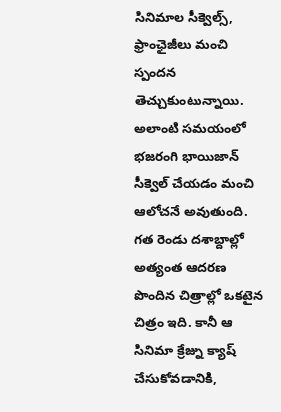సినిమాల సీక్వెల్స్, ఫ్రాంఛైజీలు మంచి స్పందన తెచ్చుకుంటున్నాయి. అలాంటి సమయంలో భజరంగి భాయిజాన్ సీక్వెల్ చేయడం మంచి ఆలోచనే అవుతుంది. గత రెండు దశాబ్దాల్లో అత్యంత ఆదరణ పొందిన చిత్రాల్లో ఒకటైన చిత్రం ఇది. కానీ ఆ సినిమా క్రేజ్ను క్యాష్ చేసుకోవడానికి,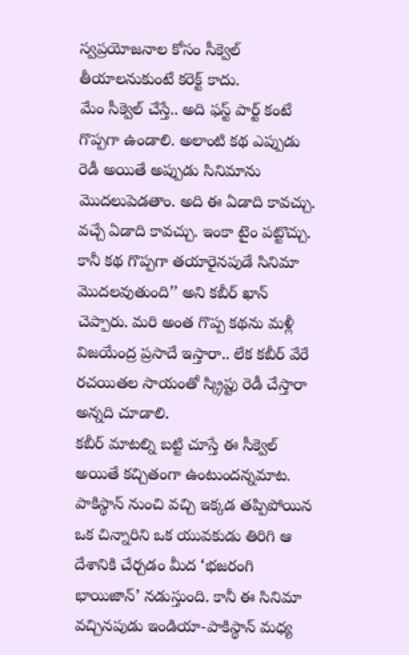స్వప్రయోజనాల కోసం సీక్వెల్ తీయాలనుకుంటే కరెక్ట్ కాదు.
మేం సీక్వెల్ చేస్తే.. అది ఫస్ట్ పార్ట్ కంటే గొప్పగా ఉండాలి. అలాంటి కథ ఎప్పుడు రెడీ అయితే అప్పుడు సినిమాను మొదలుపెడతాం. అది ఈ ఏడాది కావచ్చు. వచ్చే ఏడాది కావచ్చు. ఇంకా టైం పట్టొచ్చు. కానీ కథ గొప్పగా తయారైనపుడే సినిమా మొదలవుతుంది’’ అని కబీర్ ఖాన్ చెప్పారు. మరి అంత గొప్ప కథను మళ్లీ విజయేంద్ర ప్రసాదే ఇస్తారా.. లేక కబీర్ వేరే రచయితల సాయంతో స్క్రిప్టు రెడీ చేస్తారా అన్నది చూడాలి.
కబీర్ మాటల్ని బట్టి చూస్తే ఈ సీక్వెల్ అయితే కచ్చితంగా ఉంటుందన్నమాట. పాకిస్థాన్ నుంచి వచ్చి ఇక్కడ తప్పిపోయిన ఒక చిన్నారిని ఒక యువకుడు తిరిగి ఆ దేశానికి చేర్చడం మీద ‘భజరంగి భాయిజాన్’ నడుస్తుంది. కానీ ఈ సినిమా వచ్చినపుడు ఇండియా-పాకిస్థాన్ మధ్య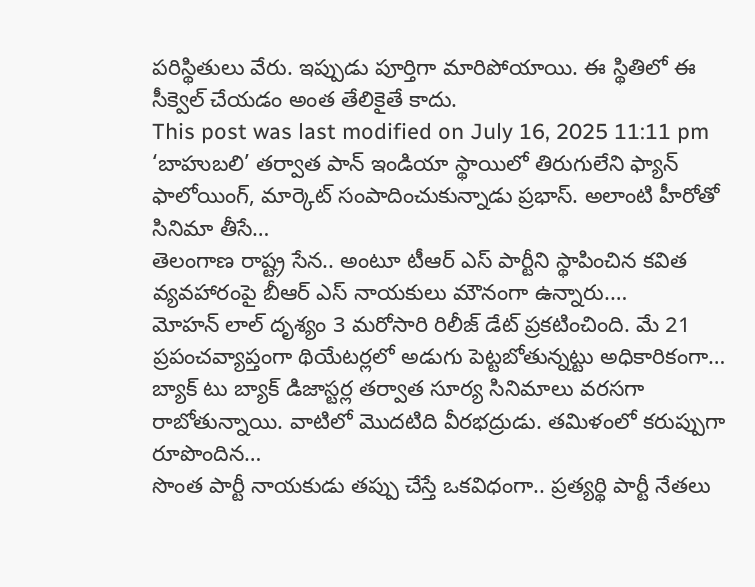పరిస్థితులు వేరు. ఇప్పుడు పూర్తిగా మారిపోయాయి. ఈ స్థితిలో ఈ సీక్వెల్ చేయడం అంత తేలికైతే కాదు.
This post was last modified on July 16, 2025 11:11 pm
‘బాహుబలి’ తర్వాత పాన్ ఇండియా స్థాయిలో తిరుగులేని ఫ్యాన్ ఫాలోయింగ్, మార్కెట్ సంపాదించుకున్నాడు ప్రభాస్. అలాంటి హీరోతో సినిమా తీసే…
తెలంగాణ రాష్ట్ర సేన.. అంటూ టీఆర్ ఎస్ పార్టీని స్థాపించిన కవిత వ్యవహారంపై బీఆర్ ఎస్ నాయకులు మౌనంగా ఉన్నారు.…
మోహన్ లాల్ దృశ్యం 3 మరోసారి రిలీజ్ డేట్ ప్రకటించింది. మే 21 ప్రపంచవ్యాప్తంగా థియేటర్లలో అడుగు పెట్టబోతున్నట్టు అధికారికంగా…
బ్యాక్ టు బ్యాక్ డిజాస్టర్ల తర్వాత సూర్య సినిమాలు వరసగా రాబోతున్నాయి. వాటిలో మొదటిది వీరభద్రుడు. తమిళంలో కరుప్పుగా రూపొందిన…
సొంత పార్టీ నాయకుడు తప్పు చేస్తే ఒకవిధంగా.. ప్రత్యర్థి పార్టీ నేతలు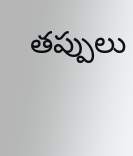తప్పులు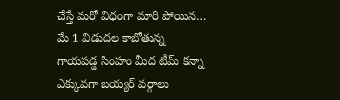చేస్తే మరో విధంగా మారి పోయిన…
మే 1 విడుదల కాబోతున్న గాయపడ్డ సింహం మీద టీమ్ కన్నా ఎక్కువగా బయ్యర్ వర్గాలు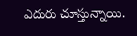ఎదురు చూస్తున్నాయి.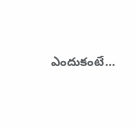ఎందుకంటే…